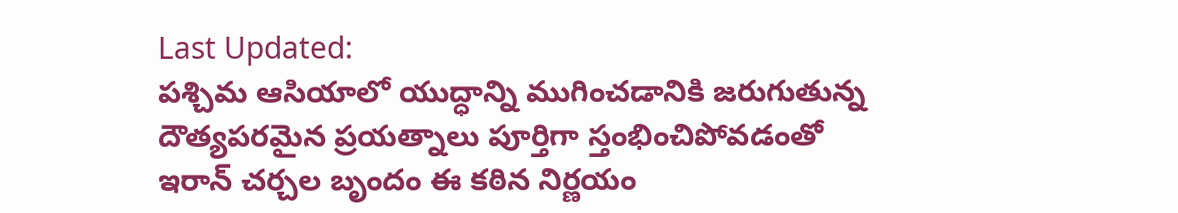Last Updated:
పశ్చిమ ఆసియాలో యుద్ధాన్ని ముగించడానికి జరుగుతున్న దౌత్యపరమైన ప్రయత్నాలు పూర్తిగా స్తంభించిపోవడంతో ఇరాన్ చర్చల బృందం ఈ కఠిన నిర్ణయం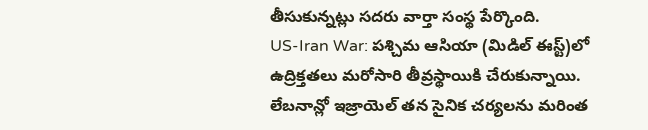తీసుకున్నట్లు సదరు వార్తా సంస్థ పేర్కొంది.
US-Iran War: పశ్చిమ ఆసియా (మిడిల్ ఈస్ట్)లో ఉద్రిక్తతలు మరోసారి తీవ్రస్థాయికి చేరుకున్నాయి. లేబనాన్లో ఇజ్రాయెల్ తన సైనిక చర్యలను మరింత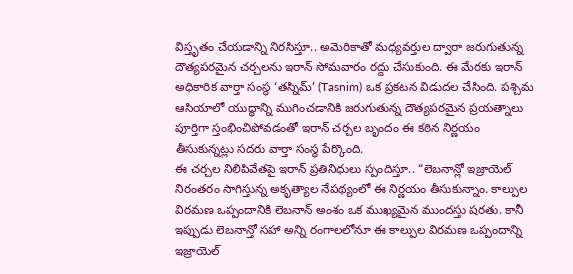విస్తృతం చేయడాన్ని నిరసిస్తూ.. అమెరికాతో మధ్యవర్తుల ద్వారా జరుగుతున్న దౌత్యపరమైన చర్చలను ఇరాన్ సోమవారం రద్దు చేసుకుంది. ఈ మేరకు ఇరాన్ అధికారిక వార్తా సంస్థ ‘తస్నిమ్’ (Tasnim) ఒక ప్రకటన విడుదల చేసింది. పశ్చిమ ఆసియాలో యుద్ధాన్ని ముగించడానికి జరుగుతున్న దౌత్యపరమైన ప్రయత్నాలు పూర్తిగా స్తంభించిపోవడంతో ఇరాన్ చర్చల బృందం ఈ కఠిన నిర్ణయం తీసుకున్నట్లు సదరు వార్తా సంస్థ పేర్కొంది.
ఈ చర్చల నిలిపివేతపై ఇరాన్ ప్రతినిధులు స్పందిస్తూ.. “లెబనాన్లో ఇజ్రాయెల్ నిరంతరం సాగిస్తున్న అకృత్యాల నేపథ్యంలో ఈ నిర్ణయం తీసుకున్నాం. కాల్పుల విరమణ ఒప్పందానికి లెబనాన్ అంశం ఒక ముఖ్యమైన ముందస్తు షరతు. కానీ ఇప్పుడు లెబనాన్తో సహా అన్ని రంగాలలోనూ ఈ కాల్పుల విరమణ ఒప్పందాన్ని ఇజ్రాయెల్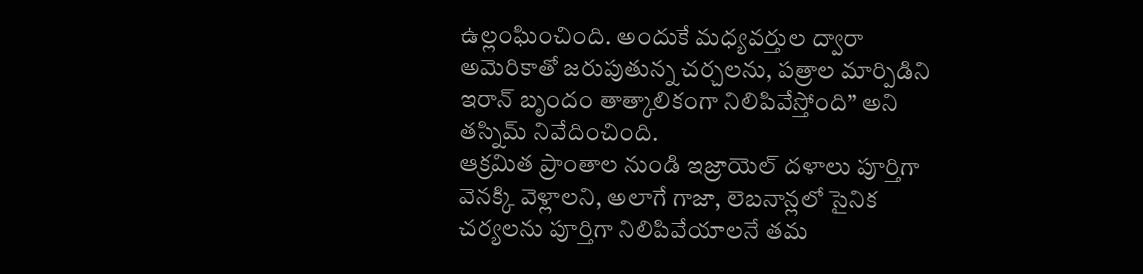ఉల్లంఘించింది. అందుకే మధ్యవర్తుల ద్వారా అమెరికాతో జరుపుతున్న చర్చలను, పత్రాల మార్పిడిని ఇరాన్ బృందం తాత్కాలికంగా నిలిపివేస్తోంది” అని తస్నిమ్ నివేదించింది.
ఆక్రమిత ప్రాంతాల నుండి ఇజ్రాయెల్ దళాలు పూర్తిగా వెనక్కి వెళ్లాలని, అలాగే గాజా, లెబనాన్లలో సైనిక చర్యలను పూర్తిగా నిలిపివేయాలనే తమ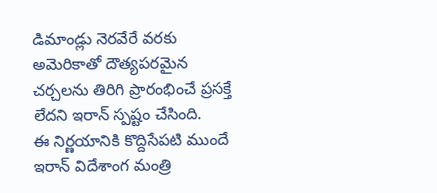డిమాండ్లు నెరవేరే వరకు అమెరికాతో దౌత్యపరమైన చర్చలను తిరిగి ప్రారంభించే ప్రసక్తే లేదని ఇరాన్ స్పష్టం చేసింది.
ఈ నిర్ణయానికి కొద్దిసేపటి ముందే ఇరాన్ విదేశాంగ మంత్రి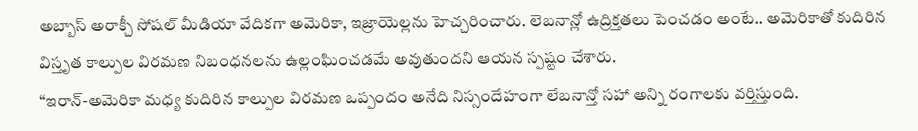అబ్బాస్ అరాక్చీ సోషల్ మీడియా వేదికగా అమెరికా, ఇజ్రాయెల్లను హెచ్చరించారు. లెబనాన్లో ఉద్రిక్తతలు పెంచడం అంటే.. అమెరికాతో కుదిరిన విస్తృత కాల్పుల విరమణ నిబంధనలను ఉల్లంఘించడమే అవుతుందని ఆయన స్పష్టం చేశారు.
“ఇరాన్-అమెరికా మధ్య కుదిరిన కాల్పుల విరమణ ఒప్పందం అనేది నిస్సందేహంగా లేబనాన్తో సహా అన్ని రంగాలకు వర్తిస్తుంది.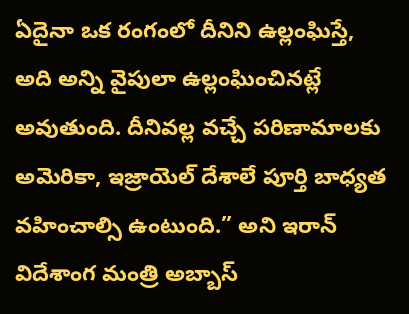ఏదైనా ఒక రంగంలో దీనిని ఉల్లంఘిస్తే, అది అన్ని వైపులా ఉల్లంఘించినట్లే అవుతుంది. దీనివల్ల వచ్చే పరిణామాలకు అమెరికా, ఇజ్రాయెల్ దేశాలే పూర్తి బాధ్యత వహించాల్సి ఉంటుంది.” అని ఇరాన్ విదేశాంగ మంత్రి అబ్బాస్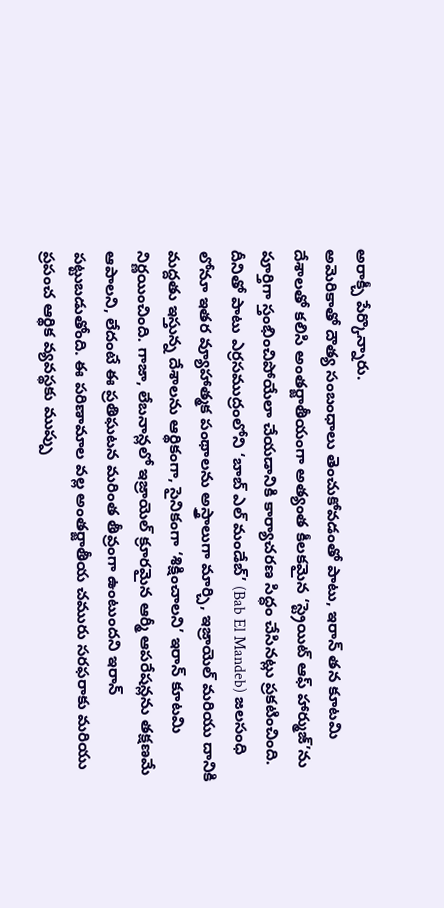అరాక్చీ పేర్కొన్నారు.
అమెరికాతో దౌత్య సంబంధాలు తెంచుకోవడంతో పాటు, ఇరాన్ తన కూటమి దేశాలతో కలిసి అంతర్జాతీయంగా అత్యంత కీలకమైన ‘స్ట్రెయిట్ ఆఫ్ హార్ముజ్’ను పూర్తిగా స్తంభించిపోయేలా చేయడానికి కార్యాచరణ సిద్ధం చేసినట్లు ప్రకటించింది.
దీనితో పాటు ఎర్రసముద్రంలోని ‘బాబ్ ఎల్ మండేబ్’ (Bab El Mandeb) జలసంధి లోనూ ఇతర వ్యూహాత్మక పంథాలను అస్త్రాలుగా మార్చి, ఇజ్రాయెల్ మరియు దానికి మద్దతు ఇస్తున్న దేశాలను ఆర్థికంగా, సైనికంగా ‘శిక్షించాలని’ ఇరాన్ కూటమి నిర్ణయించింది. గాజా, లేబనాన్లలో ఇజ్రాయెల్ క్రూరమైన ఆర్మీ ఆపరేషన్లను తక్షణమే ఆపాలని, లేదంటే ఈ ప్రతిఘటన మరింత తీవ్రంగా ఉంటుందని ఇరాన్ పట్టుబడుతోంది. ఈ పరిణామాల వల్ల అంతర్జాతీయ చమురు సరఫరాకు మరియు ప్రపంచ ఆర్థిక వ్యవస్థకు ముప్పు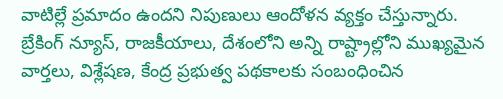వాటిల్లే ప్రమాదం ఉందని నిపుణులు ఆందోళన వ్యక్తం చేస్తున్నారు.
బ్రేకింగ్ న్యూస్, రాజకీయాలు, దేశంలోని అన్ని రాష్ట్రాల్లోని ముఖ్యమైన వార్తలు, విశ్లేషణ, కేంద్ర ప్రభుత్వ పథకాలకు సంబంధించిన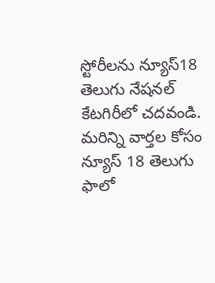స్టోరీలను న్యూస్18 తెలుగు నేషనల్ కేటగిరీలో చదవండి. మరిన్ని వార్తల కోసం న్యూస్ 18 తెలుగు ఫాలో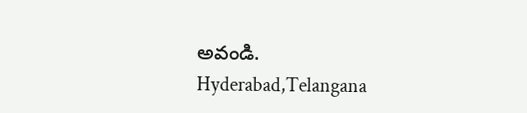అవండి.
Hyderabad,Telangana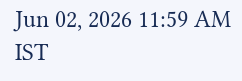Jun 02, 2026 11:59 AM IST